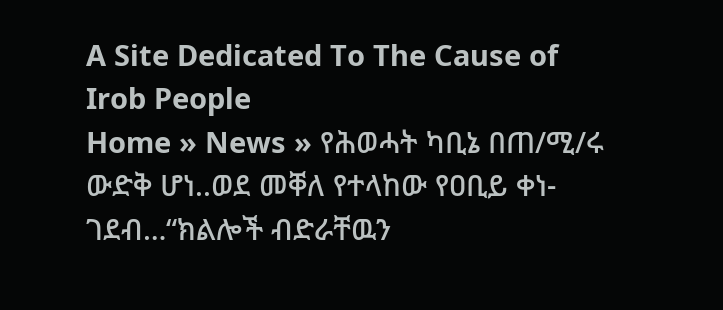A Site Dedicated To The Cause of Irob People
Home » News » የሕወሓት ካቢኔ በጠ/ሚ/ሩ ውድቅ ሆነ..ወደ መቐለ የተላከው የዐቢይ ቀነ-ገደብ…“ክልሎች ብድራቸዉን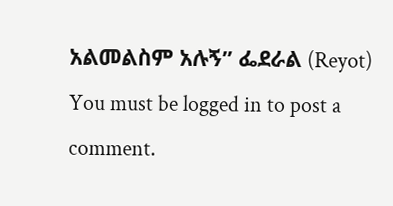አልመልስም አሉኝ” ፌደራል (Reyot)
You must be logged in to post a comment.